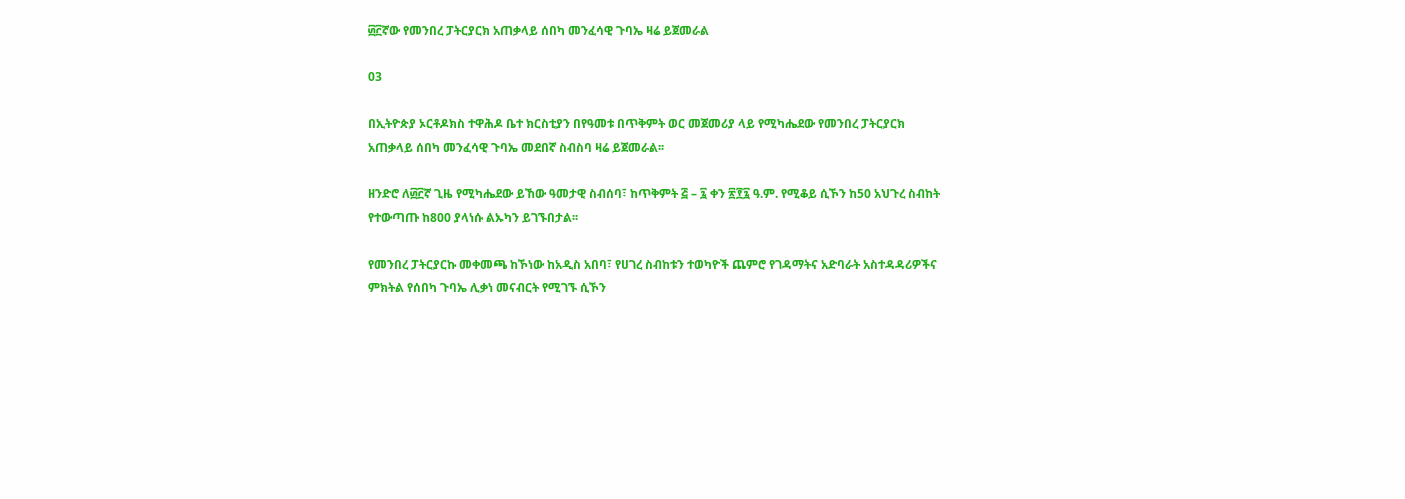፴፫ኛው የመንበረ ፓትርያርክ አጠቃላይ ሰበካ መንፈሳዊ ጉባኤ ዛሬ ይጀመራል

03

በኢትዮጵያ ኦርቶዶክስ ተዋሕዶ ቤተ ክርስቲያን በየዓመቱ በጥቅምት ወር መጀመሪያ ላይ የሚካሔደው የመንበረ ፓትርያርክ አጠቃላይ ሰበካ መንፈሳዊ ጉባኤ መደበኛ ስብስባ ዛሬ ይጀመራል፡፡

ዘንድሮ ለ፴፫ኛ ጊዜ የሚካሔደው ይኸው ዓመታዊ ስብሰባ፣ ከጥቅምት ፭ – ፯ ቀን ፳፻፯ ዓ.ም. የሚቆይ ሲኾን ከ50 አህጉረ ስብከት የተውጣጡ ከ800 ያላነሱ ልኡካን ይገኙበታል፡፡

የመንበረ ፓትርያርኩ መቀመጫ ከኾነው ከአዲስ አበባ፣ የሀገረ ስብከቱን ተወካዮች ጨምሮ የገዳማትና አድባራት አስተዳዳሪዎችና ምክትል የሰበካ ጉባኤ ሊቃነ መናብርት የሚገኙ ሲኾን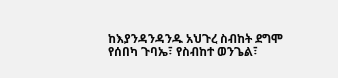ከእያንዳንዳንዱ አህጉረ ስብከት ደግሞ የሰበካ ጉባኤ፣ የስብከተ ወንጌል፣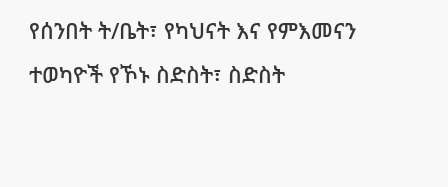የሰንበት ት/ቤት፣ የካህናት እና የምእመናን ተወካዮች የኾኑ ስድስት፣ ስድስት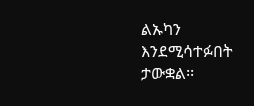ልኡካን እንደሚሳተፉበት ታውቋል፡፡